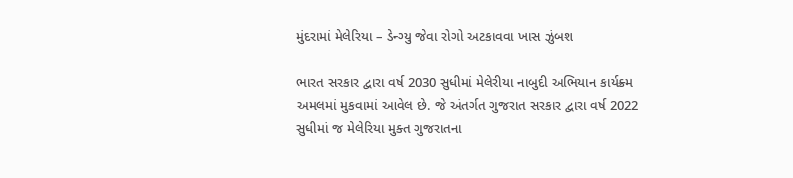મુંદરામાં મેલેરિયા – ડેન્ગ્યુ જેવા રોગો અટકાવવા ખાસ ઝુંબશ

ભારત સરકાર દ્વારા વર્ષ 2030 સુધીમાં મેલેરીયા નાબુદી અભિયાન કાર્યક્ર્મ અમલમાં મુકવામાં આવેલ છે. જે અંતર્ગત ગુજરાત સરકાર દ્વારા વર્ષ 2022 સુધીમાં જ મેલેરિયા મુક્ત ગુજરાતના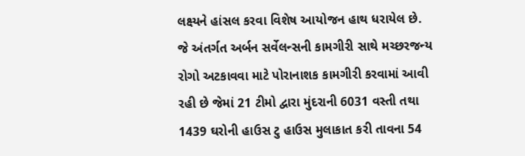લક્ષ્યને હાંસલ કરવા વિશેષ આયોજન હાથ ધરાયેલ છે. જે અંતર્ગત અર્બન સર્વેલન્સની કામગીરી સાથે મચ્છરજન્ય રોગો અટકાવવા માટે પોરાનાશક કામગીરી કરવામાં આવી રહી છે જેમાં 21 ટીમો દ્વારા મુંદરાની 6031 વસ્તી તથા 1439 ઘરોની હાઉસ ટુ હાઉસ મુલાકાત કરી તાવના 54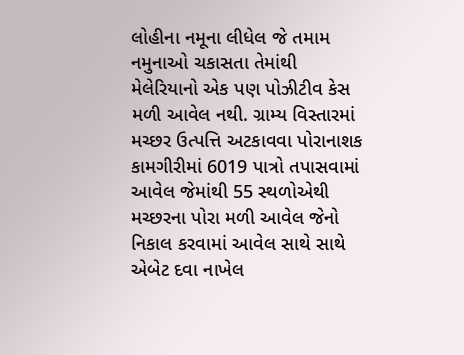લોહીના નમૂના લીધેલ જે તમામ નમુનાઓ ચકાસતા તેમાંથી મેલેરિયાનો એક પણ પોઝીટીવ કેસ મળી આવેલ નથી. ગ્રામ્ય વિસ્તારમાં મચ્છર ઉત્પત્તિ અટકાવવા પોરાનાશક કામગીરીમાં 6019 પાત્રો તપાસવામાં આવેલ જેમાંથી 55 સ્થળોએથી મચ્છરના પોરા મળી આવેલ જેનો નિકાલ કરવામાં આવેલ સાથે સાથે એબેટ દવા નાખેલ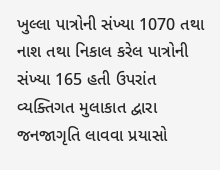ખુલ્લા પાત્રોની સંખ્યા 1070 તથા નાશ તથા નિકાલ કરેલ પાત્રોની સંખ્યા 165 હતી ઉપરાંત વ્યક્તિગત મુલાકાત દ્વારા જનજાગૃતિ લાવવા પ્રયાસો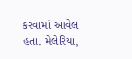કરવામાં આવેલ હતા. મેલેરિયા,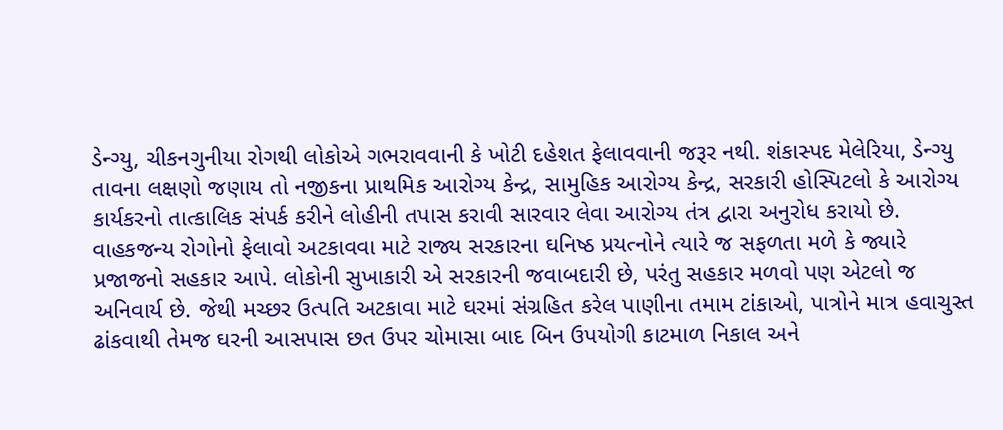ડેન્ગ્યુ, ચીકનગુનીયા રોગથી લોકોએ ગભરાવવાની કે ખોટી દહેશત ફેલાવવાની જરૂર નથી. શંકાસ્પદ મેલેરિયા, ડેન્ગ્યુ તાવના લક્ષણો જણાય તો નજીકના પ્રાથમિક આરોગ્ય કેન્દ્ર, સામુહિક આરોગ્ય કેન્દ્ર, સરકારી હોસ્પિટલો કે આરોગ્ય કાર્યકરનો તાત્કાલિક સંપર્ક કરીને લોહીની તપાસ કરાવી સારવાર લેવા આરોગ્ય તંત્ર દ્વારા અનુરોધ કરાયો છે. વાહકજન્ય રોગોનો ફેલાવો અટકાવવા માટે રાજ્ય સરકારના ઘનિષ્ઠ પ્રયત્નોને ત્યારે જ સફળતા મળે કે જ્યારે પ્રજાજનો સહકાર આપે. લોકોની સુખાકારી એ સરકારની જવાબદારી છે, પરંતુ સહકાર મળવો પણ એટલો જ અનિવાર્ય છે. જેથી મચ્છર ઉત્પતિ અટકાવા માટે ઘરમાં સંગ્રહિત કરેલ પાણીના તમામ ટાંકાઓ, પાત્રોને માત્ર હવાચુસ્ત ઢાંકવાથી તેમજ ઘરની આસપાસ છત ઉપર ચોમાસા બાદ બિન ઉપયોગી કાટમાળ નિકાલ અને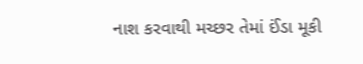નાશ કરવાથી મચ્છર તેમાં ઈંડા મૂકી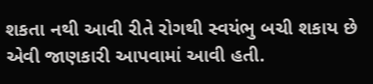શકતા નથી આવી રીતે રોગથી સ્વયંભુ બચી શકાય છે એવી જાણકારી આપવામાં આવી હતી.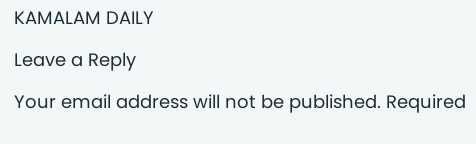KAMALAM DAILY

Leave a Reply

Your email address will not be published. Required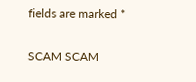fields are marked *

SCAM SCAM